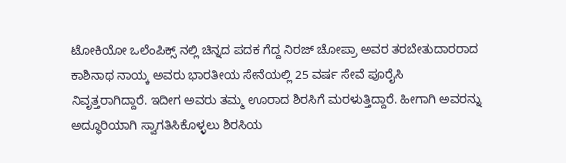ಟೋಕಿಯೋ ಒಲೆಂಪಿಕ್ಸ್ ನಲ್ಲಿ ಚಿನ್ನದ ಪದಕ ಗೆದ್ದ ನಿರಜ್ ಚೋಪ್ರಾ ಅವರ ತರಬೇತುದಾರರಾದ ಕಾಶಿನಾಥ ನಾಯ್ಕ ಅವರು ಭಾರತೀಯ ಸೇನೆಯಲ್ಲಿ 25 ವರ್ಷ ಸೇವೆ ಪೂರೈಸಿ ನಿವೃತ್ತರಾಗಿದ್ದಾರೆ. ಇದೀಗ ಅವರು ತಮ್ಮ ಊರಾದ ಶಿರಸಿಗೆ ಮರಳುತ್ತಿದ್ದಾರೆ. ಹೀಗಾಗಿ ಅವರನ್ನು ಅದ್ಧೂರಿಯಾಗಿ ಸ್ವಾಗತಿಸಿಕೊಳ್ಳಲು ಶಿರಸಿಯ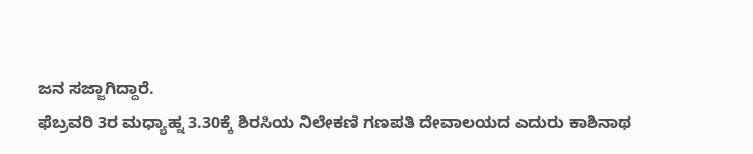ಜನ ಸಜ್ಜಾಗಿದ್ದಾರೆ.
ಫೆಬ್ರವರಿ 3ರ ಮಧ್ಯಾಹ್ನ 3.30ಕ್ಕೆ ಶಿರಸಿಯ ನಿಲೇಕಣಿ ಗಣಪತಿ ದೇವಾಲಯದ ಎದುರು ಕಾಶಿನಾಥ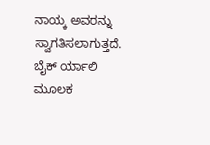ನಾಯ್ಕ ಅವರನ್ನು ಸ್ವಾಗತಿಸಲಾಗುತ್ತದೆ. ಬೈಕ್ ರ್ಯಾಲಿ ಮೂಲಕ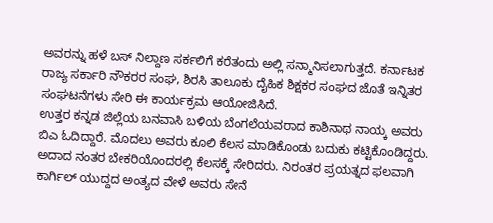ಅವರನ್ನು ಹಳೆ ಬಸ್ ನಿಲ್ದಾಣ ಸರ್ಕಲಿಗೆ ಕರೆತಂದು ಅಲ್ಲಿ ಸನ್ಮಾನಿಸಲಾಗುತ್ತದೆ. ಕರ್ನಾಟಕ ರಾಜ್ಯ ಸರ್ಕಾರಿ ನೌಕರರ ಸಂಘ, ಶಿರಸಿ ತಾಲೂಕು ದೈಹಿಕ ಶಿಕ್ಷಕರ ಸಂಘದ ಜೊತೆ ಇನ್ನಿತರ ಸಂಘಟನೆಗಳು ಸೇರಿ ಈ ಕಾರ್ಯಕ್ರಮ ಆಯೋಜಿಸಿದೆ.
ಉತ್ತರ ಕನ್ನಡ ಜಿಲ್ಲೆಯ ಬನವಾಸಿ ಬಳಿಯ ಬೆಂಗಲೆಯವರಾದ ಕಾಶಿನಾಥ ನಾಯ್ಕ ಅವರು ಬಿಎ ಓದಿದ್ದಾರೆ. ಮೊದಲು ಅವರು ಕೂಲಿ ಕೆಲಸ ಮಾಡಿಕೊಂಡು ಬದುಕು ಕಟ್ಟಿಕೊಂಡಿದ್ದರು. ಅದಾದ ನಂತರ ಬೇಕರಿಯೊಂದರಲ್ಲಿ ಕೆಲಸಕ್ಕೆ ಸೇರಿದರು. ನಿರಂತರ ಪ್ರಯತ್ನದ ಫಲವಾಗಿ ಕಾರ್ಗಿಲ್ ಯುದ್ದದ ಅಂತ್ಯದ ವೇಳೆ ಅವರು ಸೇನೆ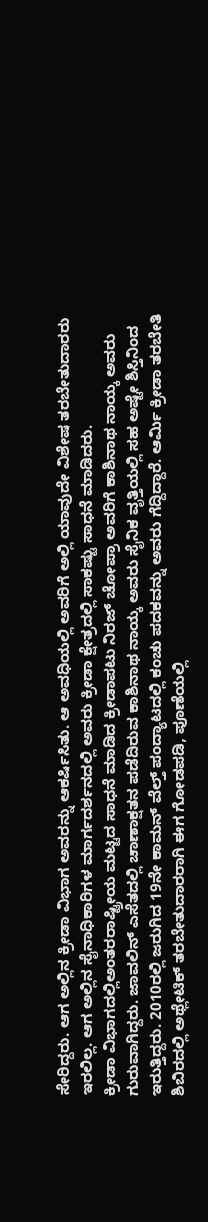ಸೇರಿದ್ದರು. ಆಗ ಅಲ್ಲಿನ ಕ್ರೀಡಾ ವಿಭಾಗ ಅವರನ್ನು ಆಕರ್ಷಿಸಿತು. ಆ ಅವಧಿಯಲ್ಲಿ ಅವರಿಗೆ ಅಲ್ಲಿ ಯಾವುದೇ ವಿಶೇಷ ತರಬೇತುದಾರರು ಇರಲಿಲ್ಲ. ಆಗ ಅಲ್ಲಿನ ಸೈನಾಧಿಕಾರಿಗಳ ಮಾರ್ಗದರ್ಶನದಲ್ಲಿ ಅವರು ಕ್ರೀಡಾ ಕ್ಷೇತ್ರದಲ್ಲಿ ಸಾಕಷ್ಟು ಸಾಧನೆ ಮಾಡಿದರು.
ಕ್ರೀಡಾ ವಿಭಾಗದಲ್ಲಿಅಂತರರಾಷ್ಟ್ರೀಯ ಮಟ್ಟದ ಸಾಧನೆ ಮಾಡಿದ ಕ್ರೀಡಾಪಟು ನಿರಜ್ ಚೋಪ್ರಾ ಅವರಿಗೆ ಕಾಶಿನಾಥ ನಾಯ್ಕ ಅವರು ಗುರುವಾಗಿದ್ದರು. ಜಾವಲಿನ್ ಎಸೆತದಲ್ಲಿ ಚಾಣಾಕ್ಷತನ ಪಡೆದಿರುವ ಕಾಶಿನಾಥ ನಾಯ್ಕ ಅವರು ಸೈನಿಕ ವೃತ್ತಿಯಲ್ಲಿ ಸಹ ಅಷ್ಟೇ ಶಿಸ್ತಿನಿಂದ ಇರುತ್ತಿದ್ದರು. 2010ರಲ್ಲಿ ಜರುಗಿದ 19ನೇ ಕಾಮನ್ ವೆಲ್ತ್ ಪಂದ್ಯಾಟದಲ್ಲಿ ಕಂಚು ಪದಕವನ್ನು ಅವರು ಗೆದ್ದಿದ್ದಾರೆ. ಆರ್ಮಿ ಕ್ರೀಡಾ ತರಬೇತಿ ಶಿಬಿರದಲ್ಲಿ ಅಥ್ಲೇಟಿಕ್ ತರಬೇತುದಾರರಾಗಿ ಈಗ ಗೋಡಪಡಿ, ಪೂಣೆಯಲ್ಲಿ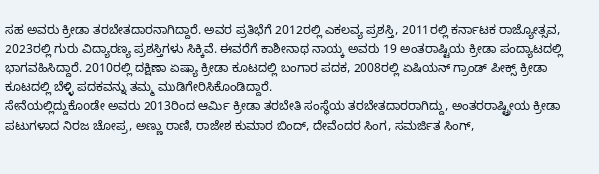ಸಹ ಅವರು ಕ್ರೀಡಾ ತರಬೇತದಾರನಾಗಿದ್ದಾರೆ. ಅವರ ಪ್ರತಿಭೆಗೆ 2012ರಲ್ಲಿ ಎಕಲವ್ಯ ಪ್ರಶಸ್ತಿ, 2011ರಲ್ಲಿ ಕರ್ನಾಟಕ ರಾಜ್ಯೋತ್ಸವ, 2023ರಲ್ಲಿ ಗುರು ವಿದ್ಯಾರಣ್ಯ ಪ್ರಶಸ್ತಿಗಳು ಸಿಕ್ಕಿವೆ. ಈವರೆಗೆ ಕಾಶೀನಾಥ ನಾಯ್ಕ ಅವರು 19 ಅಂತರಾಷ್ಟಿಯ ಕ್ರೀಡಾ ಪಂದ್ಯಾಟದಲ್ಲಿ ಭಾಗವಹಿಸಿದ್ದಾರೆ. 2010ರಲ್ಲಿ ದಕ್ಷಿಣಾ ಏಷ್ಯಾ ಕ್ರೀಡಾ ಕೂಟದಲ್ಲಿ ಬಂಗಾರ ಪದಕ, 2008ರಲ್ಲಿ ಏಷಿಯನ್ ಗ್ರಾಂಡ್ ಪೀಕ್ಸ್ ಕ್ರೀಡಾ ಕೂಟದಲ್ಲಿ ಬೆಳ್ಳಿ ಪದಕವನ್ನು ತಮ್ಮ ಮುಡಿಗೇರಿಸಿಕೊಂಡಿದ್ದಾರೆ.
ಸೇನೆಯಲ್ಲಿದ್ದುಕೊoಡೇ ಅವರು 2013ರಿಂದ ಆರ್ಮಿ ಕ್ರೀಡಾ ತರಬೇತಿ ಸಂಸ್ಥೆಯ ತರಬೇತದಾರರಾಗಿದ್ದು, ಅಂತರರಾಷ್ಟ್ರೀಯ ಕ್ರೀಡಾ ಪಟುಗಳಾದ ನಿರಜ ಚೋಪ್ರ, ಅಣ್ಣು ರಾಣಿ, ರಾಜೇಶ ಕುಮಾರ ಬಿಂದ್, ದೇವೆಂದರ ಸಿಂಗ, ಸಮರ್ಜಿತ ಸಿಂಗ್,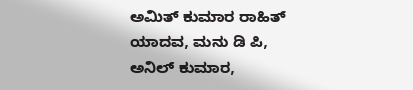ಅಮಿತ್ ಕುಮಾರ ರಾಹಿತ್ ಯಾದವ, ಮನು ಡಿ ಪಿ, ಅನಿಲ್ ಕುಮಾರ,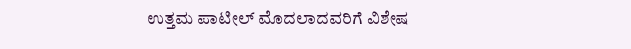ಉತ್ತಮ ಪಾಟೀಲ್ ಮೊದಲಾದವರಿಗೆ ವಿಶೇಷ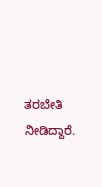ತರಬೇತಿ ನೀಡಿದ್ದಾರೆ.